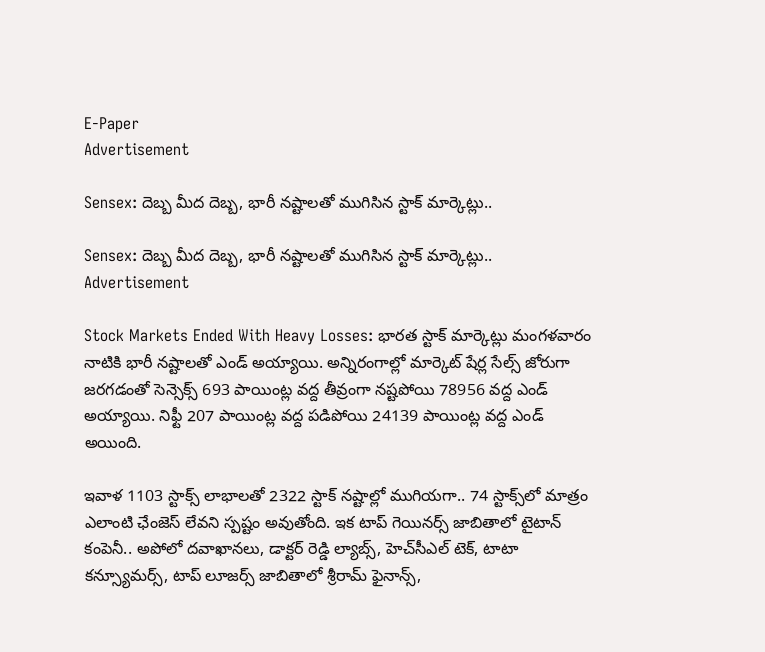E-Paper
Advertisement

Sensex: దెబ్బ మీద దెబ్బ, భారీ నష్టాలతో ముగిసిన స్టాక్ మార్కెట్లు..

Sensex: దెబ్బ మీద దెబ్బ, భారీ నష్టాలతో ముగిసిన స్టాక్ మార్కెట్లు..
Advertisement

Stock Markets Ended With Heavy Losses: భారత స్టాక్ మార్కెట్లు మంగళవారం నాటికి భారీ నష్టాలతో ఎండ్ అయ్యాయి. అన్నిరంగాల్లో మార్కెట్‌ షేర్ల సేల్స్ జోరుగా జరగడంతో సెన్సెక్స్ 693 పాయింట్ల వద్ద తీవ్రంగా నష్టపోయి 78956 వద్ద ఎండ్ అయ్యాయి. నిఫ్టీ 207 పాయింట్ల వద్ద పడిపోయి 24139 పాయింట్ల వద్ద ఎండ్ అయింది.

ఇవాళ 1103 స్టాక్స్‌ లాభాలతో 2322 స్టాక్ నష్టాల్లో ముగియగా.. 74 స్టాక్స్‌లో మాత్రం ఎలాంటి ఛేంజెస్ లేవని స్పష్టం అవుతోంది. ఇక టాప్ గెయినర్స్‌ జాబితాలో టైటాన్ కంపెనీ.. అపోలో దవాఖానలు, డాక్టర్ రెడ్డి ల్యాబ్స్, హెచ్‌సీఎల్ టెక్‌, టాటా కన్స్యూమర్స్, టాప్ లూజర్స్ జాబితాలో శ్రీరామ్ ఫైనాన్స్,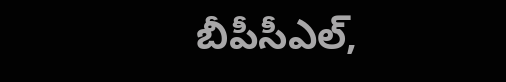బీపీసీఎల్,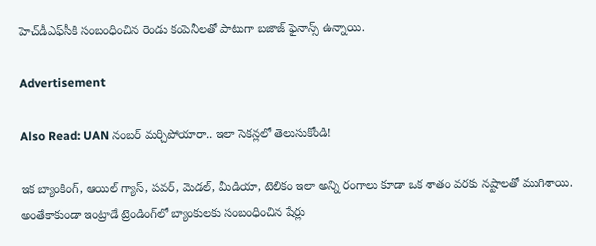హెచ్‌డీఎఫ్‌సీకి సంబంధించిన రెండు కంపెనీలతో పాటుగా బజాజ్ ఫైనాన్స్ ఉన్నాయి.

Advertisement

Also Read: UAN నంబర్ మర్చిపోయారా.. ఇలా సెకన్లలో తెలుసుకోండి!

ఇక బ్యాంకింగ్, ఆయిల్ గ్యాస్, పవర్, మెడల్, మీడియా, టెలికం ఇలా అన్ని రంగాలు కూడా ఒక శాతం వరకు నష్టాలతో ముగిశాయి. అంతేకాకుండా ఇంట్రాడే ట్రెండింగ్‌లో బ్యాంకులకు సంబంధించిన షేర్లు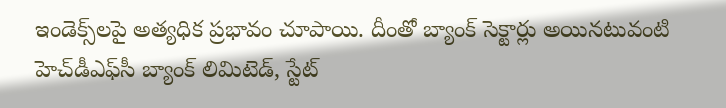ఇండెక్స్‌లపై అత్యధిక ప్రభావం చూపాయి. దీంతో బ్యాంక్ సెక్టార్లు అయినటువంటి హెచ్‌డీఎఫ్‌సీ బ్యాంక్ లిమిటెడ్, స్టేట్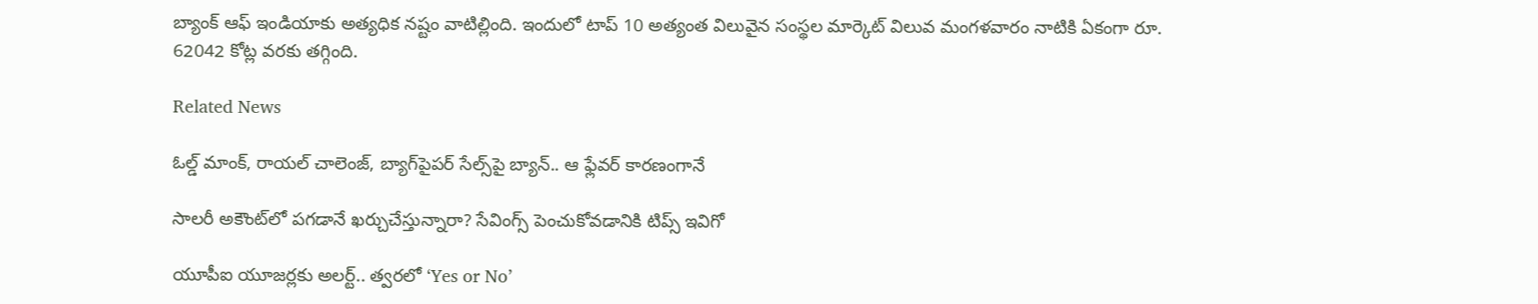బ్యాంక్ ఆఫ్ ఇండియాకు అత్యధిక నష్టం వాటిల్లింది. ఇందులో టాప్ 10 అత్యంత విలువైన సంస్థల మార్కెట్ విలువ మంగళవారం నాటికి ఏకంగా రూ. 62042 కోట్ల వరకు తగ్గింది.

Related News

ఓల్డ్ మాంక్, రాయల్ చాలెంజ్, బ్యాగ్‌పైపర్ సేల్స్‌పై బ్యాన్.. ఆ ఫ్లేవర్ కారణంగానే

సాలరీ అకౌంట్‌లో పగడానే ఖర్చుచేస్తున్నారా? సేవింగ్స్ పెంచుకోవడానికి టిప్స్ ఇవిగో

యూపీఐ యూజర్లకు అలర్ట్.. త్వరలో ‘Yes or No’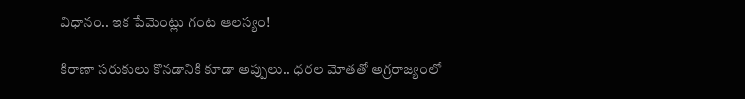విధానం.. ఇక పేమెంట్లు గంట ఆలస్యం!

కిరాణా సరుకులు కొనడానికి కూడా అప్పులు.. ధరల మోతతో అగ్రరాజ్యంలో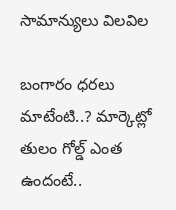సామాన్యులు విలవిల

బంగారం ధరలు మాటేంటి..? మార్కెట్లో తులం గోల్డ్ ఎంత ఉందంటే..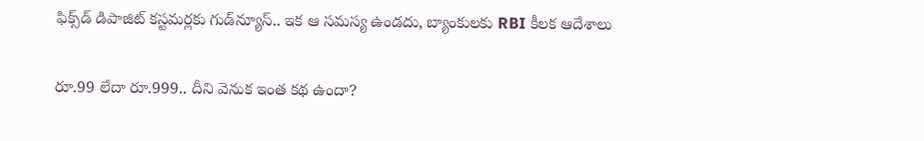ఫిక్స్‌డ్ డిపాజిట్ కస్టమర్లకు గుడ్‌న్యూస్.. ఇక ఆ సమస్య ఉండదు, బ్యాంకులకు RBI కీలక ఆదేశాలు

రూ.99 లేదా రూ.999.. దీని వెనుక ఇంత కథ ఉందా?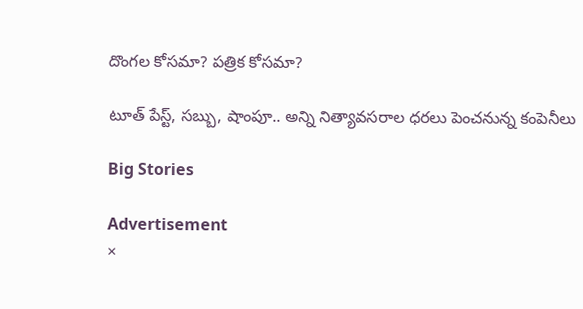దొంగల కోసమా? పత్రిక కోసమా?

టూత్ పేస్ట్, సబ్బు, షాంపూ.. అన్ని నిత్యావసరాల ధరలు పెంచనున్న కంపెనీలు

Big Stories

Advertisement
×